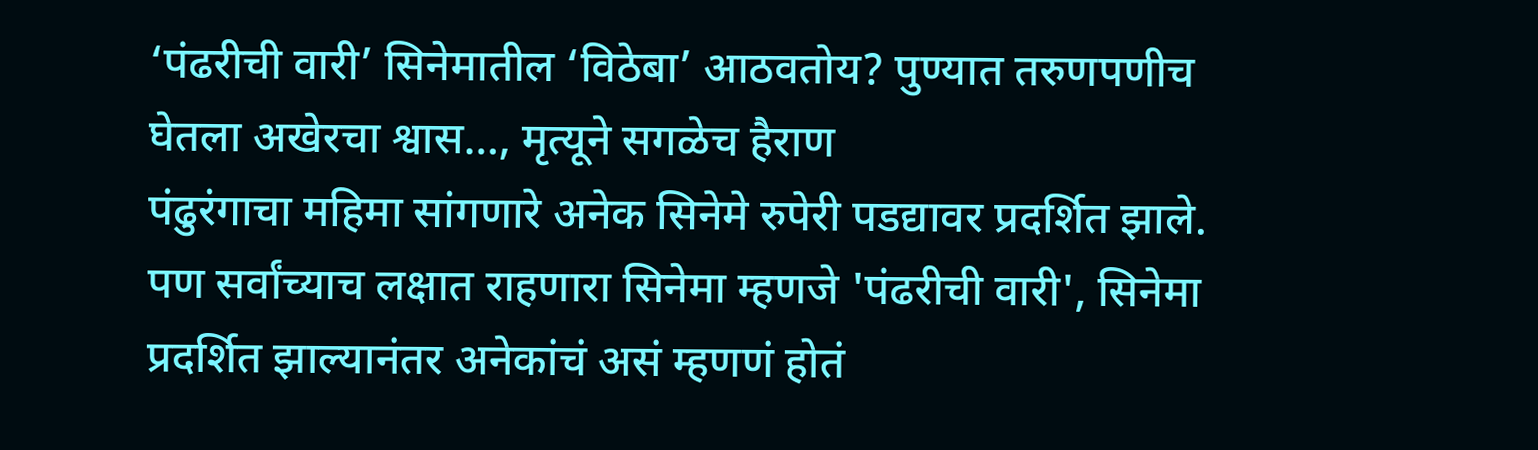‘पंढरीची वारी’ सिनेमातील ‘विठेबा’ आठवतोय? पुण्यात तरुणपणीच घेतला अखेरचा श्वास…, मृत्यूने सगळेच हैराण
पंढुरंगाचा महिमा सांगणारे अनेक सिनेमे रुपेरी पडद्यावर प्रदर्शित झाले. पण सर्वांच्याच लक्षात राहणारा सिनेमा म्हणजे 'पंढरीची वारी', सिनेमा प्रदर्शित झाल्यानंतर अनेकांचं असं म्हणणं होतं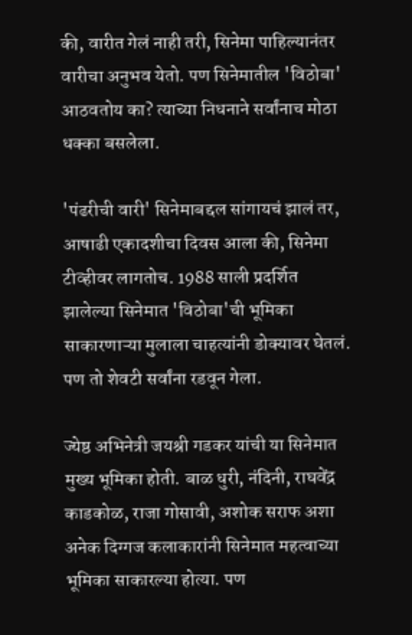की, वारीत गेलं नाही तरी, सिनेमा पाहिल्यानंतर वारीचा अनुभव येतो. पण सिनेमातील 'विठोबा' आठवतोय का? त्याच्या निधनाने सर्वांनाच मोठा धक्का बसलेला.

'पंढरीची वारी' सिनेमाबद्दल सांगायचं झालं तर, आषाढी एकादशीचा दिवस आला की, सिनेमा टीव्हीवर लागतोच. 1988 साली प्रदर्शित झालेल्या सिनेमात 'विठोबा'ची भूमिका साकारणाऱ्या मुलाला चाहत्यांनी डोक्यावर घेतलं. पण तो शेवटी सर्वांना रडवून गेला.

ज्येष्ठ अभिनेत्री जयश्री गडकर यांची या सिनेमात मुख्य भूमिका होती. बाळ धुरी, नंदिनी, राघवेंद्र काडकोळ, राजा गोसावी, अशोक सराफ अशा अनेक दिग्गज कलाकारांनी सिनेमात महत्वाच्या भूमिका साकारल्या होत्या. पण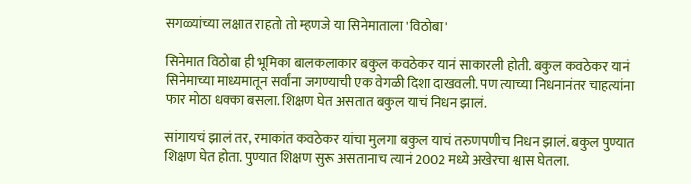सगळ्यांच्या लक्षात राहतो तो म्हणजे या सिनेमाताला 'विठोबा'

सिनेमात विठोबा ही भूमिका बालकलाकार बकुल कवठेकर यानं साकारली होती. बकुल कवठेकर यानं सिनेमाच्या माध्यमातून सर्वांना जगण्याची एक वेगळी दिशा दाखवली. पण त्याच्या निधनानंतर चाहत्यांना फार मोठा धक्का बसला. शिक्षण घेत असतात बकुल याचं निधन झालं.

सांगायचं झालं तर, रमाकांत कवठेकर यांचा मुलगा बकुल याचं तरुणपणीच निधन झालं. बकुल पुण्यात शिक्षण घेत होता. पुण्यात शिक्षण सुरू असतानाच त्यानं 2002 मध्ये अखेरचा श्वास घेतला.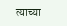त्याच्या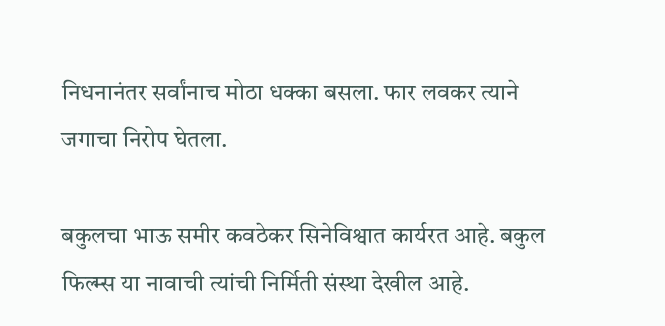निधनानंतर सर्वांनाच मोठा धक्का बसला. फार लवकर त्याने जगाचा निरोप घेतला.

बकुलचा भाऊ समीर कवठेकर सिनेविश्वात कार्यरत आहे. बकुल फिल्म्स या नावाची त्यांची निर्मिती संस्था देखील आहे.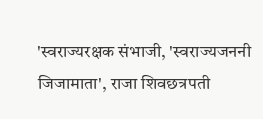'स्वराज्यरक्षक संभाजी, 'स्वराज्यजननी जिजामाता', राजा शिवछत्रपती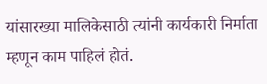यांसारख्या मालिकेसाठी त्यांनी कार्यकारी निर्माता म्हणून काम पाहिलं होतं.